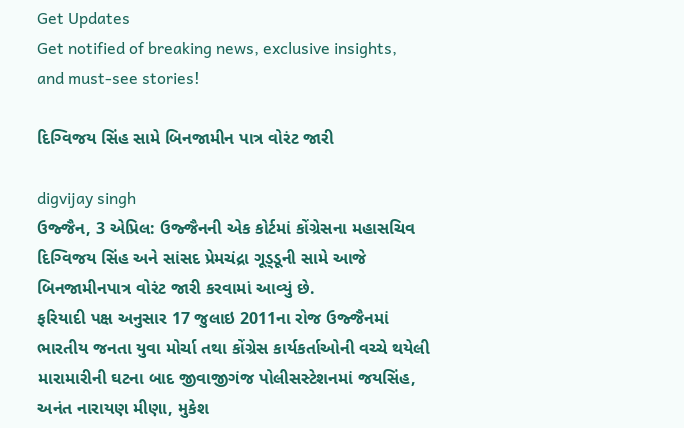Get Updates
Get notified of breaking news, exclusive insights, and must-see stories!

દિગ્વિજય સિંહ સામે બિનજામીન પાત્ર વોરંટ જારી

digvijay singh
ઉજ્જૈન, 3 એપ્રિલ: ઉજ્જૈનની એક કોર્ટમાં કોંગ્રેસના મહાસચિવ દિગ્વિજય સિંહ અને સાંસદ પ્રેમચંદ્રા ગૂડ્ડૂની સામે આજે બિનજામીનપાત્ર વોરંટ જારી કરવામાં આવ્યું છે.
ફરિયાદી પક્ષ અનુસાર 17 જુલાઇ 2011ના રોજ ઉજ્જૈનમાં ભારતીય જનતા યુવા મોર્ચા તથા કોંગ્રેસ કાર્યકર્તાઓની વચ્ચે થયેલી મારામારીની ઘટના બાદ જીવાજીગંજ પોલીસસ્ટેશનમાં જયસિંહ, અનંત નારાયણ મીણા, મુકેશ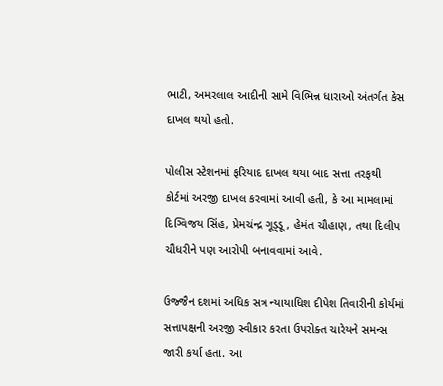ભાટી, અમરલાલ આદીની સામે વિભિન્ન ધારાઓ અંતર્ગત કેસ દાખલ થયો હતો.

પોલીસ સ્ટેશનમાં ફરિયાદ દાખલ થયા બાદ સત્તા તરફથી કોર્ટમાં અરજી દાખલ કરવામાં આવી હતી, કે આ મામલામાં દિગ્વિજય સિંહ, પ્રેમચંન્દ્ર ગૂડ્ડૂ, હેમંત ચૌહાણ, તથા દિલીપ ચૌધરીને પણ આરોપી બનાવવામાં આવે.

ઉજ્જૈન દશમાં અધિક સત્ર ન્યાયાધિશ દીપેશ તિવારીની કોર્યમાં સત્તાપક્ષની અરજી સ્વીકાર કરતા ઉપરોક્ત ચારેયને સમન્સ જારી કર્યા હતા. આ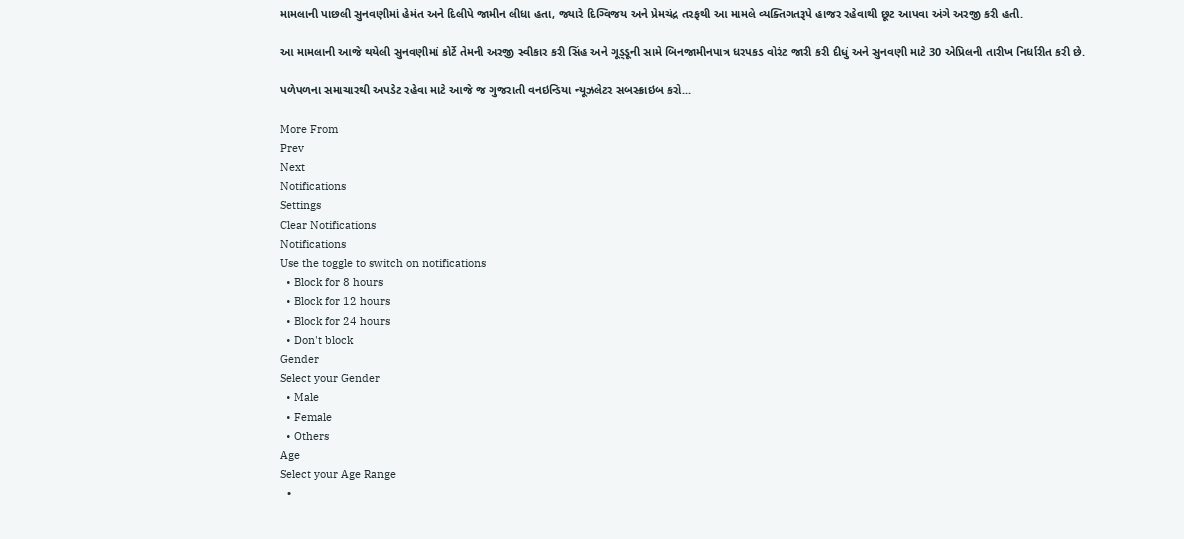મામલાની પાછલી સુનવણીમાં હેમંત અને દિલીપે જામીન લીધા હતા, જ્યારે દિગ્વિજય અને પ્રેમચંદ્ર તરફથી આ મામલે વ્યક્તિગતરૂપે હાજર રહેવાથી છૂટ આપવા અંગે અરજી કરી હતી.

આ મામલાની આજે થયેલી સુનવણીમાં કોર્ટે તેમની અરજી સ્વીકાર કરી સિંહ અને ગૂડ્ડૂની સામે બિનજામીનપાત્ર ધરપકડ વોરંટ જારી કરી દીધું અને સુનવણી માટે 30 એપ્રિલની તારીખ નિર્ધારીત કરી છે.

પળેપળના સમાચારથી અપડેટ રહેવા માટે આજે જ ગુજરાતી વનઇન્ડિયા ન્યૂઝલેટર સબસ્ક્રાઇબ કરો...

More From
Prev
Next
Notifications
Settings
Clear Notifications
Notifications
Use the toggle to switch on notifications
  • Block for 8 hours
  • Block for 12 hours
  • Block for 24 hours
  • Don't block
Gender
Select your Gender
  • Male
  • Female
  • Others
Age
Select your Age Range
  •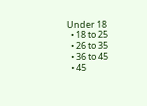Under 18
  • 18 to 25
  • 26 to 35
  • 36 to 45
  • 45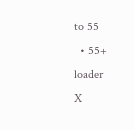to 55
  • 55+
loader
X